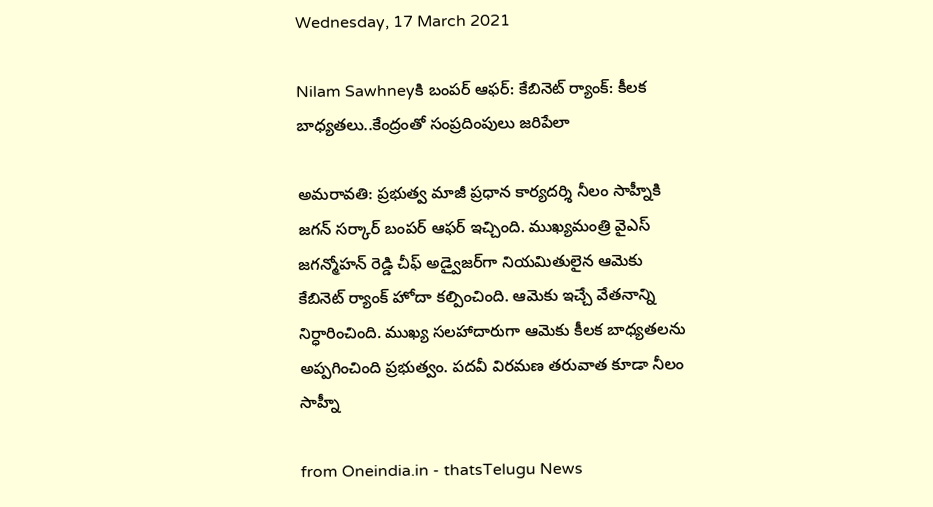Wednesday, 17 March 2021

Nilam Sawhneyకి బంపర్ ఆఫర్: కేబినెట్ ర్యాంక్: కీలక బాధ్యతలు..కేంద్రంతో సంప్రదింపులు జరిపేలా

అమరావతి: ప్రభుత్వ మాజీ ప్రధాన కార్యదర్శి నీలం సాహ్నీకి జగన్ సర్కార్ బంపర్ ఆఫర్ ఇచ్చింది. ముఖ్యమంత్రి వైఎస్ జగన్మోహన్ రెడ్డి చీఫ్ అడ్వైజర్‌గా నియమితులైన ఆమెకు కేబినెట్ ర్యాంక్ హోదా కల్పించింది. ఆమెకు ఇచ్చే వేతనాన్ని నిర్ధారించింది. ముఖ్య సలహాదారుగా ఆమెకు కీలక బాధ్యతలను అప్పగించింది ప్రభుత్వం. పదవీ విరమణ తరువాత కూడా నీలం సాహ్నీ

from Oneindia.in - thatsTelugu News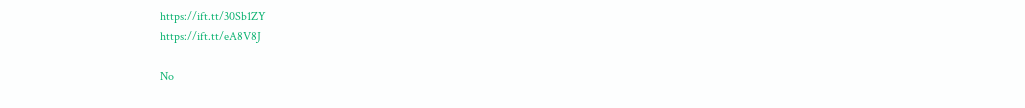https://ift.tt/30Sb1ZY
https://ift.tt/eA8V8J

No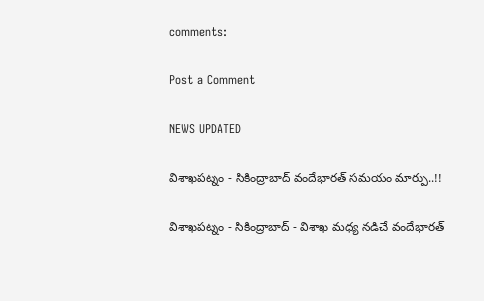comments:

Post a Comment

NEWS UPDATED

విశాఖపట్నం - సికింద్రాబాద్ వందేభారత్ సమయం మార్పు..!!

విశాఖపట్నం - సికింద్రాబాద్ - విశాఖ మధ్య నడిచే వందేభారత్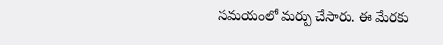సమయంలో మర్పు చేసారు. ఈ మేరకు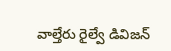వాల్తేరు రైల్వే డివిజన్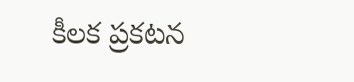కీలక ప్రకటన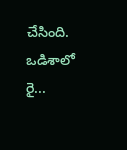చేసింది. ఒడిశాలో రై...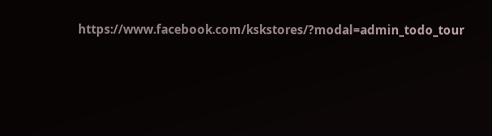https://www.facebook.com/kskstores/?modal=admin_todo_tour